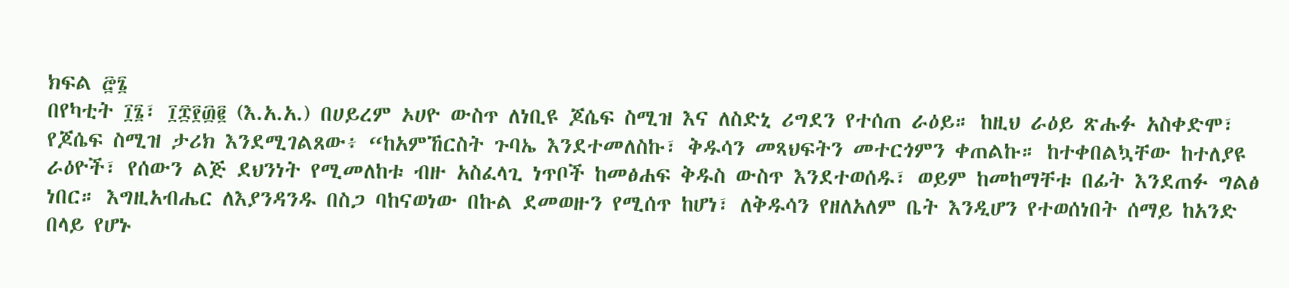ክፍል ፸፮
በየካቲት ፲፮፣ ፲፰፻፴፪ (እ.አ.አ.) በሀይረም ኦሀዮ ውስጥ ለነቢዩ ጆሴፍ ስሚዝ እና ለስድኒ ሪግደን የተሰጠ ራዕይ። ከዚህ ራዕይ ጽሑፉ አስቀድሞ፣ የጆሴፍ ስሚዝ ታሪክ እንደሚገልጸው፥ “ከአምኸርስት ጉባኤ እንደተመለስኩ፣ ቅዱሳን መጻህፍትን መተርጎምን ቀጠልኩ። ከተቀበልኳቸው ከተለያዩ ራዕዮች፣ የሰውን ልጅ ደህንነት የሚመለከቱ ብዙ አስፈላጊ ነጥቦች ከመፅሐፍ ቅዱስ ውስጥ እንደተወሰዱ፣ ወይም ከመከማቸቱ በፊት እንደጠፉ ግልፅ ነበር። እግዚአብሔር ለእያንዳንዱ በስጋ ባከናወነው በኩል ደመወዙን የሚሰጥ ከሆነ፣ ለቅዱሳን የዘለአለም ቤት እንዲሆን የተወሰነበት ሰማይ ከአንድ በላይ የሆኑ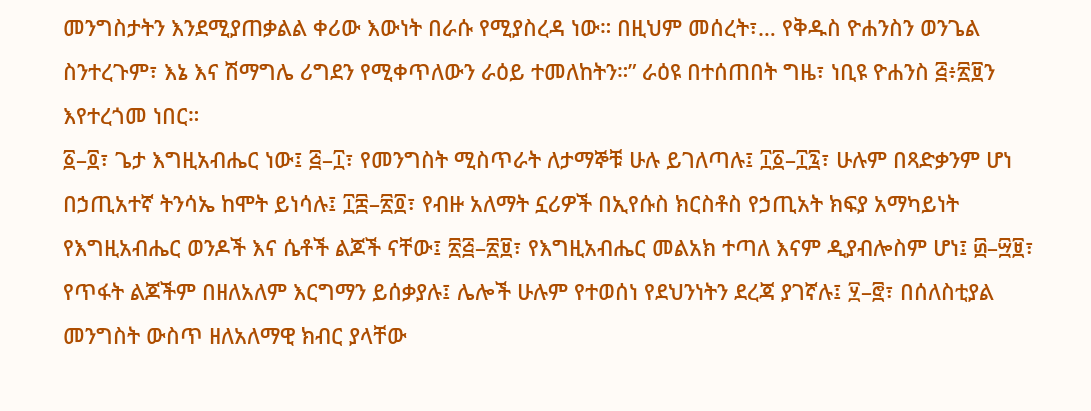መንግስታትን እንደሚያጠቃልል ቀሪው እውነት በራሱ የሚያስረዳ ነው። በዚህም መሰረት፣… የቅዱስ ዮሐንስን ወንጌል ስንተረጉም፣ እኔ እና ሽማግሌ ሪግደን የሚቀጥለውን ራዕይ ተመለከትን።” ራዕዩ በተሰጠበት ግዜ፣ ነቢዩ ዮሐንስ ፭፥፳፱ን እየተረጎመ ነበር።
፩–፬፣ ጌታ እግዚአብሔር ነው፤ ፭–፲፣ የመንግስት ሚስጥራት ለታማኞቹ ሁሉ ይገለጣሉ፤ ፲፩–፲፯፣ ሁሉም በጻድቃንም ሆነ በኃጢአተኛ ትንሳኤ ከሞት ይነሳሉ፤ ፲፰–፳፬፣ የብዙ አለማት ኗሪዎች በኢየሱስ ክርስቶስ የኃጢአት ክፍያ አማካይነት የእግዚአብሔር ወንዶች እና ሴቶች ልጆች ናቸው፤ ፳፭–፳፱፣ የእግዚአብሔር መልአክ ተጣለ እናም ዲያብሎስም ሆነ፤ ፴–፵፱፣ የጥፋት ልጆችም በዘለአለም እርግማን ይሰቃያሉ፤ ሌሎች ሁሉም የተወሰነ የደህንነትን ደረጃ ያገኛሉ፤ ፶–፸፣ በሰለስቲያል መንግስት ውስጥ ዘለአለማዊ ክብር ያላቸው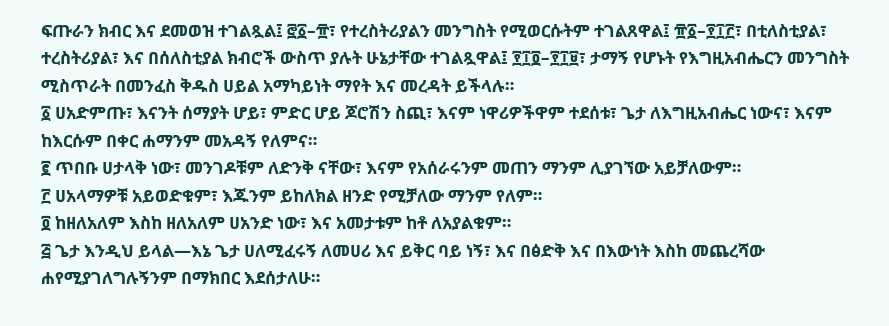ፍጡራን ክብር እና ደመወዝ ተገልጿል፤ ፸፩–፹፣ የተረስትሪያልን መንግስት የሚወርሱትም ተገልጸዋል፤ ፹፩–፻፲፫፣ በቲለስቲያል፣ ተረስትሪያል፣ እና በሰለስቲያል ክብሮች ውስጥ ያሉት ሁኔታቸው ተገልጿዋል፤ ፻፲፬–፻፲፱፣ ታማኝ የሆኑት የእግዚአብሔርን መንግስት ሚስጥራት በመንፈስ ቅዱስ ሀይል አማካይነት ማየት እና መረዳት ይችላሉ።
፩ ሀአድምጡ፣ እናንት ሰማያት ሆይ፣ ምድር ሆይ ጆሮሽን ስጪ፣ እናም ነዋሪዎችዋም ተደሰቱ፣ ጌታ ለእግዚአብሔር ነውና፣ እናም ከእርሱም በቀር ሐማንም መአዳኝ የለምና።
፪ ጥበቡ ሀታላቅ ነው፣ መንገዶቹም ለድንቅ ናቸው፣ እናም የአሰራሩንም መጠን ማንም ሊያገኘው አይቻለውም።
፫ ሀአላማዎቹ አይወድቁም፣ እጁንም ይከለክል ዘንድ የሚቻለው ማንም የለም።
፬ ከዘለአለም እስከ ዘለአለም ሀአንድ ነው፣ እና አመታቱም ከቶ ለአያልቁም።
፭ ጌታ እንዲህ ይላል—እኔ ጌታ ሀለሚፈሩኝ ለመሀሪ እና ይቅር ባይ ነኝ፣ እና በፅድቅ እና በእውነት እስከ መጨረሻው ሐየሚያገለግሉኝንም በማክበር እደሰታለሁ።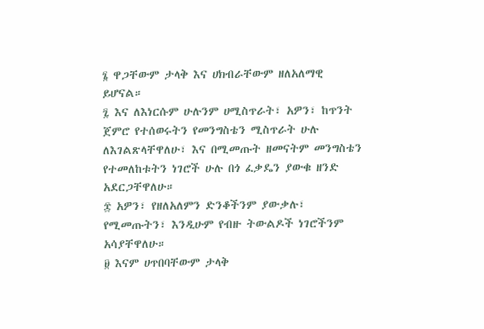፮ ዋጋቸውም ታላቅ እና ሀክብራቸውም ዘለአለማዊ ይሆናል።
፯ እና ለእነርሱም ሁሉንም ሀሚስጥራት፣ አዎን፣ ከጥንት ጀምሮ የተሰወሩትን የመንግስቴን ሚስጥራት ሁሉ ለእገልጽላቸዋለሁ፣ እና በሚመጡት ዘመናትም መንግስቴን የተመለከቱትን ነገሮች ሁሉ በጎ ፈቃዴን ያውቁ ዘንድ አደርጋቸዋለሁ።
፰ አዎን፣ የዘለአለምን ድንቆችንም ያውቃሉ፣ የሚመጡትን፣ እንዲሁም የብዙ ትውልዶች ነገሮችንም አሳያቸዋለሁ።
፱ እናም ሀጥበባቸውም ታላቅ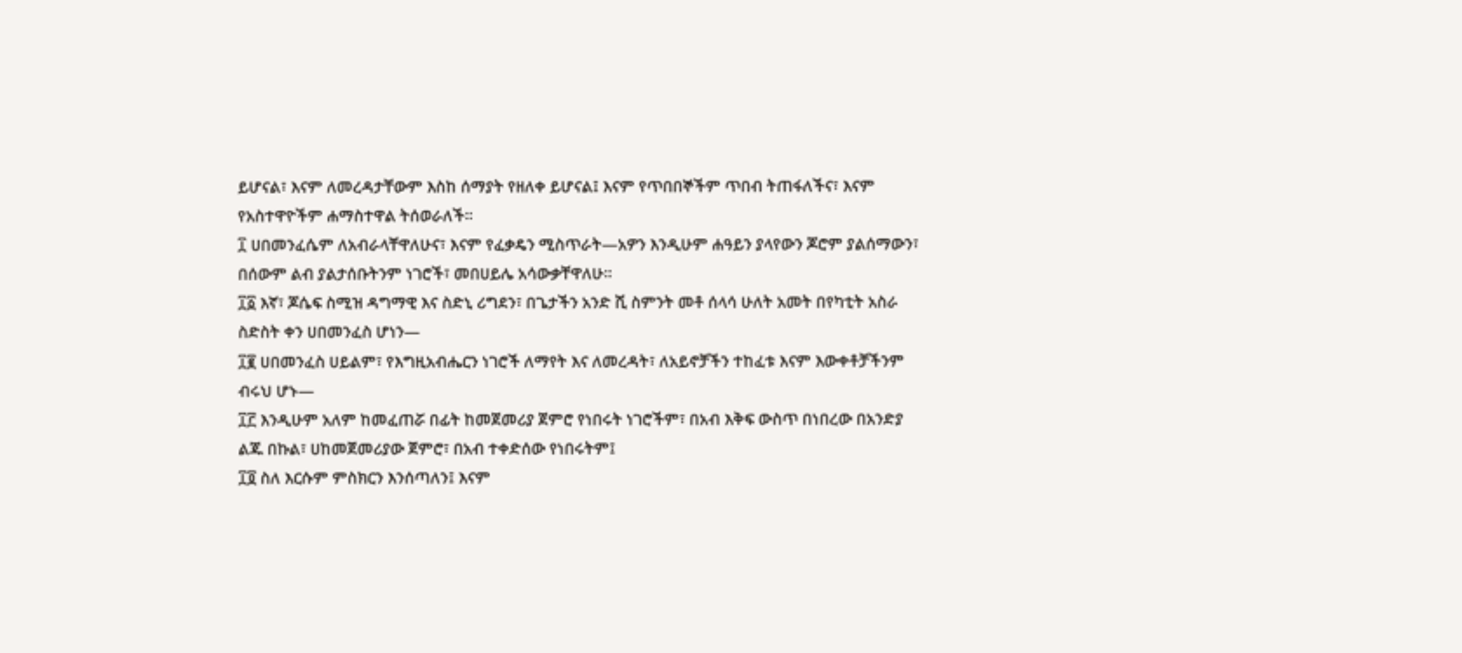ይሆናል፣ እናም ለመረዳታቸውም እስከ ሰማያት የዘለቀ ይሆናል፤ እናም የጥበበኞችም ጥበብ ትጠፋለችና፣ እናም የአስተዋዮችም ሐማስተዋል ትሰወራለች።
፲ ሀበመንፈሴም ለአብራላቸዋለሁና፣ እናም የፈቃዴን ሚስጥራት—አዎን እንዲሁም ሐዓይን ያላየውን ጆሮም ያልሰማውን፣ በሰውም ልብ ያልታሰቡትንም ነገሮች፣ መበሀይሌ አሳውቃቸዋለሁ።
፲፩ እኛ፣ ጆሴፍ ስሚዝ ዳግማዊ እና ስድኒ ሪግደን፣ በጌታችን አንድ ሺ ስምንት መቶ ሰላሳ ሁለት አመት በየካቲት አስራ ስድስት ቀን ሀበመንፈስ ሆነን—
፲፪ ሀበመንፈስ ሀይልም፣ የእግዚአብሔርን ነገሮች ለማየት እና ለመረዳት፣ ለአይኖቻችን ተከፈቱ እናም እውቀቶቻችንም ብሩህ ሆኑ—
፲፫ እንዲሁም አለም ከመፈጠሯ በፊት ከመጀመሪያ ጀምሮ የነበሩት ነገሮችም፣ በአብ እቅፍ ውስጥ በነበረው በአንድያ ልጁ በኩል፣ ሀከመጀመሪያው ጀምሮ፣ በአብ ተቀድሰው የነበሩትም፤
፲፬ ስለ እርሱም ምስክርን እንሰጣለን፤ እናም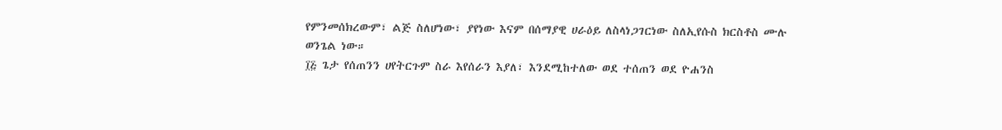የምንመሰክረውም፣ ልጅ ስለሆነው፣ ያየነው እናም በሰማያዊ ሀራዕይ ለስላነጋገርነው ስለኢየሱስ ክርስቶስ ሙሉ ወንጌል ነው።
፲፭ ጌታ የሰጠንን ሀየትርጉም ስራ እየሰራን እያለ፣ እንደሚከተለው ወደ ተሰጠን ወደ ዮሐንስ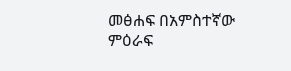መፅሐፍ በአምስተኛው ምዕራፍ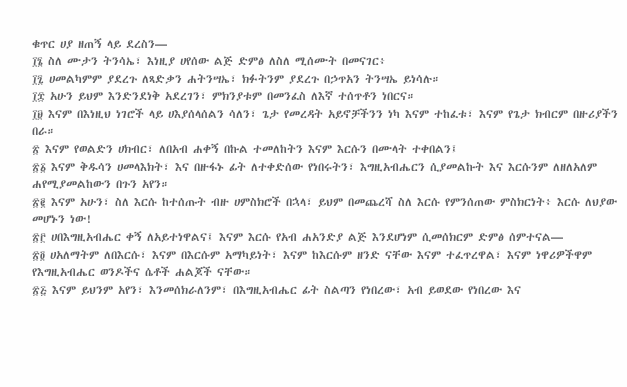ቁጥር ሀያ ዘጠኝ ላይ ደረስን—
፲፮ ስለ ሙታን ትንሳኤ፣ እነዚያ ሀየሰው ልጅ ድምፅ ለስለ ሚሰሙት በመናገር፥
፲፯ ሀመልካምም ያደረጉ ለጻድቃን ሐትንሣኤ፣ ክፉትንም ያደረጉ በኃጥአን ትንሣኤ ይነሳሉ።
፲፰ አሁን ይህም እንድንደነቅ አደረገን፣ ምክንያቱም በመንፈስ ለእኛ ተሰጥቶን ነበርና።
፲፱ እናም በእነዚህ ነገሮች ላይ ሀእያሰላሰልን ሳለን፣ ጌታ የመረዳት አይኖቻችንን ነካ እናም ተከፈቱ፣ እናም የጌታ ክብርም በዙሪያችን በራ።
፳ እናም የወልድን ሀክብር፣ ለበአብ ሐቀኝ በኩል ተመለከትን እናም እርሱን በሙላት ተቀበልን፤
፳፩ እናም ቅዱሳን ሀመላእክት፣ እና በዙፋኑ ፊት ለተቀድሰው የነበሩትን፣ እግዚአብሔርን ሲያመልኩት እና እርሱንም ለዘለአለም ሐየሚያመልከውን በጉን አየን።
፳፪ እናም አሁን፣ ስለ እርሱ ከተሰጡት ብዙ ሀምስክሮች በኋላ፣ ይህም በመጨረሻ ስለ እርሱ የምንሰጠው ምስክርነት፥ እርሱ ለህያው መሆኑን ነው!
፳፫ ሀበእግዚአብሔር ቀኝ ለአይተነዋልና፤ እናም እርሱ የአብ ሐአንድያ ልጅ እንደሆነም ሲመሰክርም ድምፅ ሰምተናል—
፳፬ ሀአለማትም ለበእርሱ፣ እናም በእርሱም አማካይነት፣ እናም ከእርሱም ዘንድ ናቸው እናም ተፈጥረዋል፣ እናም ነዋሪዎችዋም የእግዚአብሔር ወንዶችና ሴቶች ሐልጆች ናቸው።
፳፭ እናም ይህንም አየን፣ እንመሰክራለንም፣ በእግዚአብሔር ፊት ስልጣን የነበረው፣ አብ ይወደው የነበረው እና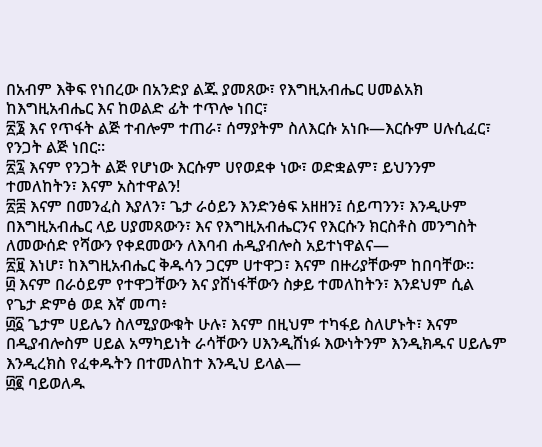በአብም እቅፍ የነበረው በአንድያ ልጁ ያመጸው፣ የእግዚአብሔር ሀመልአክ ከእግዚአብሔር እና ከወልድ ፊት ተጥሎ ነበር፣
፳፮ እና የጥፋት ልጅ ተብሎም ተጠራ፣ ሰማያትም ስለእርሱ አነቡ—እርሱም ሀሉሲፈር፣ የንጋት ልጅ ነበር።
፳፯ እናም የንጋት ልጅ የሆነው እርሱም ሀየወደቀ ነው፣ ወድቋልም፣ ይህንንም ተመለከትን፣ እናም አስተዋልን!
፳፰ እናም በመንፈስ እያለን፣ ጌታ ራዕይን እንድንፅፍ አዘዘን፤ ሰይጣንን፣ እንዲሁም በእግዚአብሔር ላይ ሀያመጸውን፣ እና የእግዚአብሔርንና የእርሱን ክርስቶስ መንግስት ለመውሰድ የሻውን የቀደመውን ለእባብ ሐዲያብሎስ አይተነዋልና—
፳፱ እነሆ፣ ከእግዚአብሔር ቅዱሳን ጋርም ሀተዋጋ፣ እናም በዙሪያቸውም ከበባቸው።
፴ እናም በራዕይም የተዋጋቸውን እና ያሸነፋቸውን ስቃይ ተመለከትን፣ እንደህም ሲል የጌታ ድምፅ ወደ እኛ መጣ፥
፴፩ ጌታም ሀይሌን ስለሚያውቁት ሁሉ፣ እናም በዚህም ተካፋይ ስለሆኑት፣ እናም በዲያብሎስም ሀይል አማካይነት ራሳቸውን ሀእንዲሸነፉ እውነትንም እንዲክዱና ሀይሌም እንዲረክስ የፈቀዱትን በተመለከተ እንዲህ ይላል—
፴፪ ባይወለዱ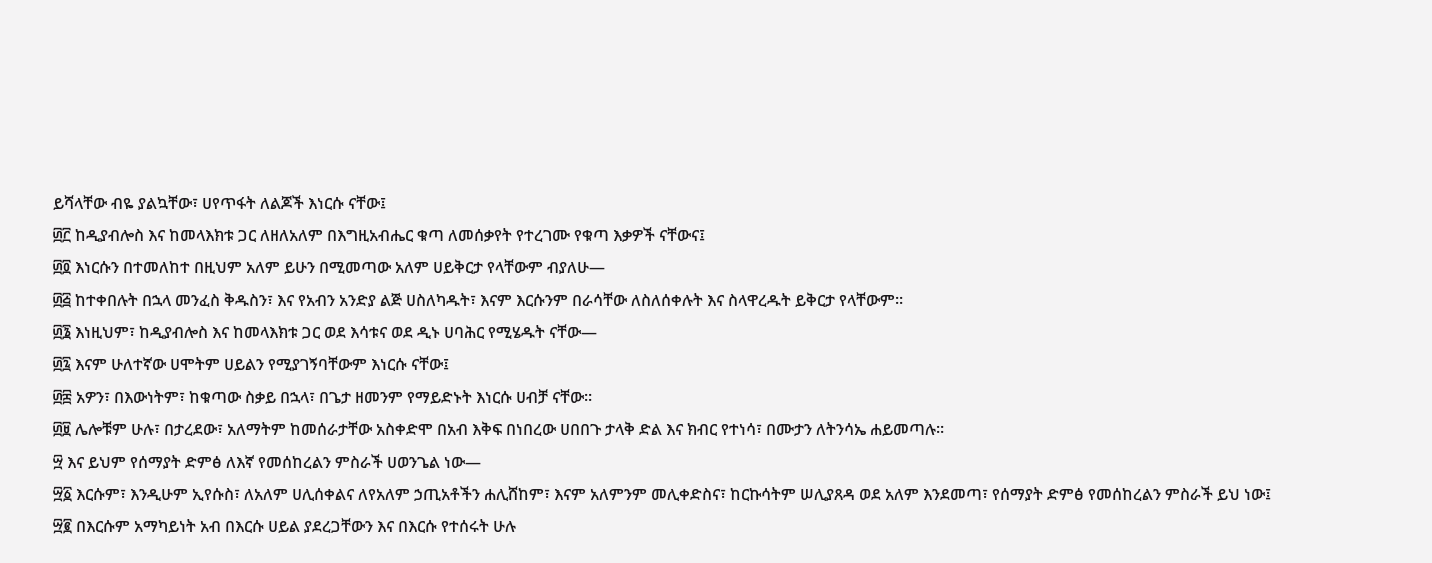ይሻላቸው ብዬ ያልኳቸው፣ ሀየጥፋት ለልጆች እነርሱ ናቸው፤
፴፫ ከዲያብሎስ እና ከመላእክቱ ጋር ለዘለአለም በእግዚአብሔር ቁጣ ለመሰቃየት የተረገሙ የቁጣ እቃዎች ናቸውና፤
፴፬ እነርሱን በተመለከተ በዚህም አለም ይሁን በሚመጣው አለም ሀይቅርታ የላቸውም ብያለሁ—
፴፭ ከተቀበሉት በኋላ መንፈስ ቅዱስን፣ እና የአብን አንድያ ልጅ ሀስለካዱት፣ እናም እርሱንም በራሳቸው ለስለሰቀሉት እና ስላዋረዱት ይቅርታ የላቸውም።
፴፮ እነዚህም፣ ከዲያብሎስ እና ከመላእክቱ ጋር ወደ እሳቱና ወደ ዲኑ ሀባሕር የሚሄዱት ናቸው—
፴፯ እናም ሁለተኛው ሀሞትም ሀይልን የሚያገኝባቸውም እነርሱ ናቸው፤
፴፰ አዎን፣ በእውነትም፣ ከቁጣው ስቃይ በኋላ፣ በጌታ ዘመንም የማይድኑት እነርሱ ሀብቻ ናቸው።
፴፱ ሌሎቹም ሁሉ፣ በታረደው፣ አለማትም ከመሰራታቸው አስቀድሞ በአብ እቅፍ በነበረው ሀበበጉ ታላቅ ድል እና ክብር የተነሳ፣ በሙታን ለትንሳኤ ሐይመጣሉ።
፵ እና ይህም የሰማያት ድምፅ ለእኛ የመሰከረልን ምስራች ሀወንጌል ነው—
፵፩ እርሱም፣ እንዲሁም ኢየሱስ፣ ለአለም ሀሊሰቀልና ለየአለም ኃጢአቶችን ሐሊሸከም፣ እናም አለምንም መሊቀድስና፣ ከርኩሳትም ሠሊያጸዳ ወደ አለም እንደመጣ፣ የሰማያት ድምፅ የመሰከረልን ምስራች ይህ ነው፤
፵፪ በእርሱም አማካይነት አብ በእርሱ ሀይል ያደረጋቸውን እና በእርሱ የተሰሩት ሁሉ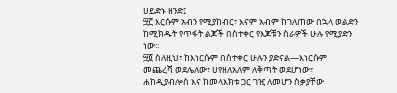ሀይድኑ ዘንድ፤
፵፫ እርሱም አብን የሚያከብር፣ እናም አብም ከገለጠው በኋላ ወልድን ከሚክዱት የጥፋት ልጆች በስተቀር የእጆቹን ስራዎች ሁሉ የሚያድን ነው።
፵፬ ስለዚህ፣ ከእነርሱም በስተቀር ሁሉን ያድናል—እነርሱም መጨረሻ ወደሌለው፣ ሀየዘለአለም ለቅጣት ወደሆነው፣ ሐከዲያብሎስ እና ከመላእክቱ ጋር ገዢ ለመሆን ስቃያቸው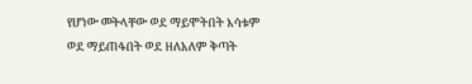የሆነው መትላቸው ወደ ማይሞትበት እሳቱም ወደ ማይጠፋበት ወደ ዘለአለም ቅጣት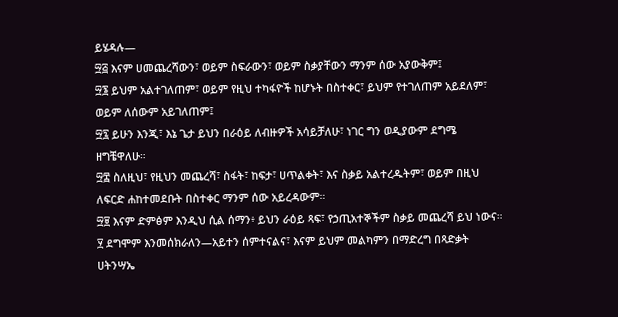ይሄዳሉ—
፵፭ እናም ሀመጨረሻውን፣ ወይም ስፍራውን፣ ወይም ስቃያቸውን ማንም ሰው አያውቅም፤
፵፮ ይህም አልተገለጠም፣ ወይም የዚህ ተካፋዮች ከሆኑት በስተቀር፣ ይህም የተገለጠም አይደለም፣ ወይም ለሰውም አይገለጠም፤
፵፯ ይሁን እንጂ፣ እኔ ጌታ ይህን በራዕይ ለብዙዎች አሳይቻለሁ፣ ነገር ግን ወዲያውም ደግሜ ዘግቼዋለሁ።
፵፰ ስለዚህ፣ የዚህን መጨረሻ፣ ስፋት፣ ከፍታ፣ ሀጥልቀት፣ እና ስቃይ አልተረዱትም፣ ወይም በዚህ ለፍርድ ሐከተመደቡት በስተቀር ማንም ሰው አይረዳውም።
፵፱ እናም ድምፅም እንዲህ ሲል ሰማን፥ ይህን ራዕይ ጻፍ፣ የኃጢአተኞችም ስቃይ መጨረሻ ይህ ነውና።
፶ ደግሞም እንመሰክራለን—አይተን ሰምተናልና፣ እናም ይህም መልካምን በማድረግ በጻድቃት ሀትንሣኤ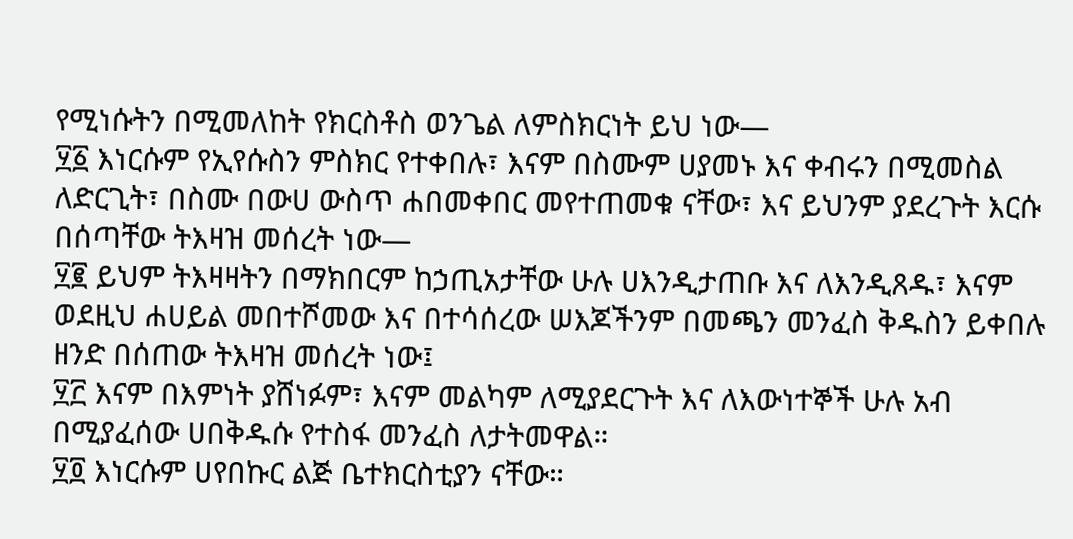የሚነሱትን በሚመለከት የክርስቶስ ወንጌል ለምስክርነት ይህ ነው—
፶፩ እነርሱም የኢየሱስን ምስክር የተቀበሉ፣ እናም በስሙም ሀያመኑ እና ቀብሩን በሚመስል ለድርጊት፣ በስሙ በውሀ ውስጥ ሐበመቀበር መየተጠመቁ ናቸው፣ እና ይህንም ያደረጉት እርሱ በሰጣቸው ትእዛዝ መሰረት ነው—
፶፪ ይህም ትእዛዛትን በማክበርም ከኃጢአታቸው ሁሉ ሀእንዲታጠቡ እና ለእንዲጸዱ፣ እናም ወደዚህ ሐሀይል መበተሾመው እና በተሳሰረው ሠእጆችንም በመጫን መንፈስ ቅዱስን ይቀበሉ ዘንድ በሰጠው ትእዛዝ መሰረት ነው፤
፶፫ እናም በእምነት ያሸነፉም፣ እናም መልካም ለሚያደርጉት እና ለእውነተኞች ሁሉ አብ በሚያፈሰው ሀበቅዱሱ የተስፋ መንፈስ ለታትመዋል።
፶፬ እነርሱም ሀየበኩር ልጅ ቤተክርስቲያን ናቸው።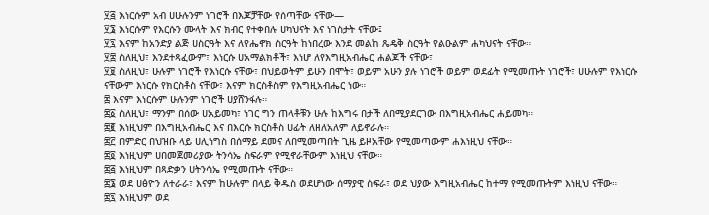፶፭ እነርሱም አብ ሀሁሉንም ነገሮች በእጆቻቸው የሰጣቸው ናቸው—
፶፮ እነርሱም የእርሱን ሙላት እና ክብር የተቀበሉ ሀካህናት እና ነገስታት ናቸው፤
፶፯ እናም ከአንድያ ልጅ ሀስርዓት እና ለየሔኖክ ስርዓት ከነበረው እንደ መልከ ጼዴቅ ስርዓት የልዑልም ሐካህናት ናቸው።
፶፰ ስለዚህ፣ እንደተጻፈውም፣ እነርሱ ሀአማልክቶች፣ እነሆ ለየእግዚአብሔር ሐልጆች ናቸው፣
፶፱ ስለዚህ፣ ሁሉም ነገሮች የእነርሱ ናቸው፣ በህይወትም ይሁን በሞት፣ ወይም አሁን ያሉ ነገሮች ወይም ወደፊት የሚመጡት ነገሮች፣ ሀሁሉም የእነርሱ ናቸውም እነርሱ የክርስቶስ ናቸው፣ እናም ክርስቶስም የእግዚአብሔር ነው።
፷ እናም እነርሱም ሁሉንም ነገሮች ሀያሸንፋሉ።
፷፩ ስለዚህ፣ ማንም በሰው ሀአይመካ፣ ነገር ግን ጠላቶቹን ሁሉ ከእግሩ በታች ለበሚያደርገው በእግዚአብሔር ሐይመካ።
፷፪ እነዚህም በእግዚአብሔር እና በእርሱ ክርስቶስ ሀፊት ለዘለአለም ለይኖራሉ።
፷፫ በምድር በህዝቡ ላይ ሀሊነግስ በሰማይ ደመና ለበሚመጣበት ጊዜ ይዞአቸው የሚመጣውም ሐእነዚህ ናቸው።
፷፬ እነዚህም ሀበመጀመሪያው ትንሳኤ ስፍራም የሚኖራቸውም እነዚህ ናቸው።
፷፭ እነዚህም በጻድቃን ሀትንሳኤ የሚመጡት ናቸው።
፷፮ ወደ ሀፅዮን ለተራራ፣ እናም ከሁሉም በላይ ቅዱስ ወደሆነው ሰማያዊ ስፍራ፣ ወደ ህያው እግዚአብሔር ከተማ የሚመጡትም እነዚህ ናቸው።
፷፯ እነዚህም ወደ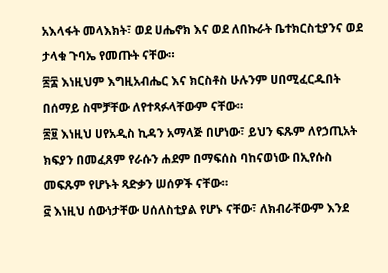አእላፋት መላእክት፣ ወደ ሀሔኖክ እና ወደ ለበኩራት ቤተክርስቲያንና ወደ ታላቁ ጉባኤ የመጡት ናቸው።
፷፰ እነዚህም እግዚአብሔር እና ክርስቶስ ሁሉንም ሀበሚፈርዱበት በሰማይ ስሞቻቸው ለየተጻፉላቸውም ናቸው።
፷፱ እነዚህ ሀየአዲስ ኪዳን አማላጅ በሆነው፣ ይህን ፍጹም ለየኃጢአት ክፍያን በመፈጸም የራሱን ሐደም በማፍሰስ ባከናወነው በኢየሱስ መፍጹም የሆኑት ጻድቃን ሠሰዎች ናቸው።
፸ እነዚህ ሰውነታቸው ሀሰለስቲያል የሆኑ ናቸው፣ ለክብራቸውም እንደ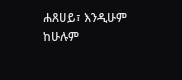ሐጸሀይ፣ እንዲሁም ከሁሉም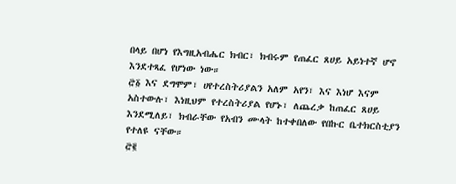በላይ በሆነ የእግዚአብሔር ክብር፣ ክብሩም የጠፈር ጸሀይ አይነተኛ ሆኖ እንደተጻፈ የሆነው ነው።
፸፩ እና ደግሞም፣ ሀየተረስትሪያልን አለም አየን፣ እና እነሆ እናም አስተውሉ፣ እነዚህም የተረስትሪያል የሆኑ፣ ለጨረቃ ከጠፈር ጸሀይ እንደሚለይ፣ ክብራቸው የአብን ሙላት ከተቀበለው የበኩር ቤተክርስቲያን የተለዩ ናቸው።
፸፪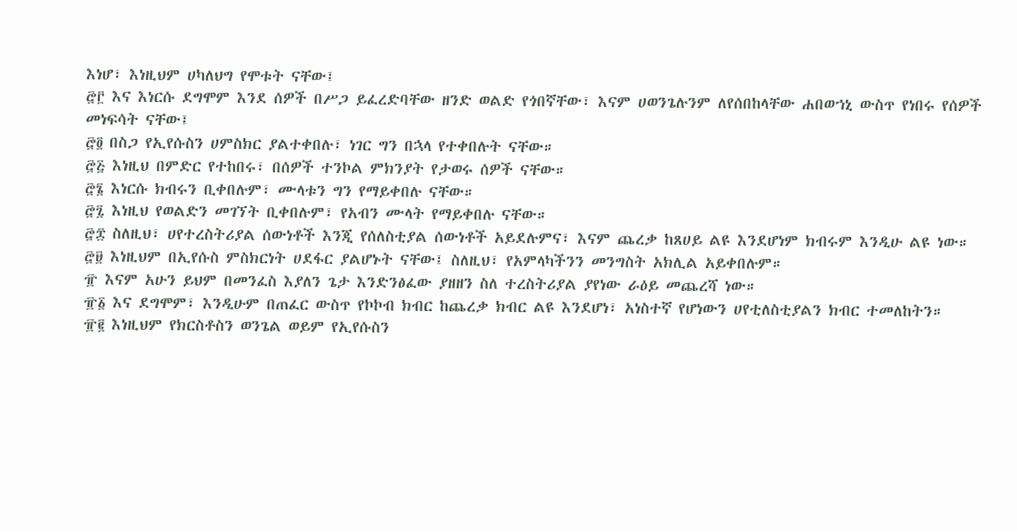እነሆ፣ እነዚህም ሀካለህግ የሞቱት ናቸው፤
፸፫ እና እነርሱ ደግሞም እንደ ሰዎች በሥጋ ይፈረድባቸው ዘንድ ወልድ የጎበኛቸው፣ እናም ሀወንጌሉንም ለየሰበከላቸው ሐበወኀኒ ውስጥ የነበሩ የሰዎች መነፍሳት ናቸው፤
፸፬ በስጋ የኢየሱስን ሀምስክር ያልተቀበሉ፣ ነገር ግን በኋላ የተቀበሉት ናቸው።
፸፭ እነዚህ በምድር የተከበሩ፣ በሰዎች ተንኮል ምክንያት የታወሩ ሰዎች ናቸው።
፸፮ እነርሱ ክብሩን ቢቀበሉም፣ ሙላቱን ግን የማይቀበሉ ናቸው።
፸፯ እነዚህ የወልድን መገኘት ቢቀበሉም፣ የአብን ሙላት የማይቀበሉ ናቸው።
፸፰ ስለዚህ፣ ሀየተረስትሪያል ሰውነቶች እንጂ የሰለስቲያል ሰውነቶች አይደሉምና፣ እናም ጨረቃ ከጸሀይ ልዩ እንደሆነም ክብሩም እንዲሁ ልዩ ነው።
፸፱ እነዚህም በኢየሱስ ምስክርነት ሀደፋር ያልሆኑት ናቸው፤ ስለዚህ፣ የአምላካችንን መንግስት አክሊል አይቀበሉም።
፹ እናም አሁን ይህም በመንፈስ እያለን ጌታ እንድንፅፈው ያዘዘን ስለ ተረስትሪያል ያየነው ራዕይ መጨረሻ ነው።
፹፩ እና ደግሞም፣ እንዲሁም በጠፈር ውስጥ የኮኮብ ክብር ከጨረቃ ክብር ልዩ እንደሆነ፣ አነስተኛ የሆነውን ሀየቲለስቲያልን ክብር ተመለከትን።
፹፪ እነዚህም የክርስቶስን ወንጌል ወይም የኢየሱስን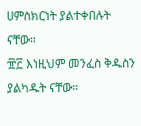ሀምስክርነት ያልተቀበሉት ናቸው።
፹፫ እነዚህም መንፈስ ቅዱስን ያልካዱት ናቸው።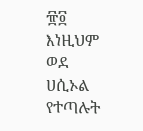፹፬ እነዚህም ወደ ሀሲኦል የተጣሉት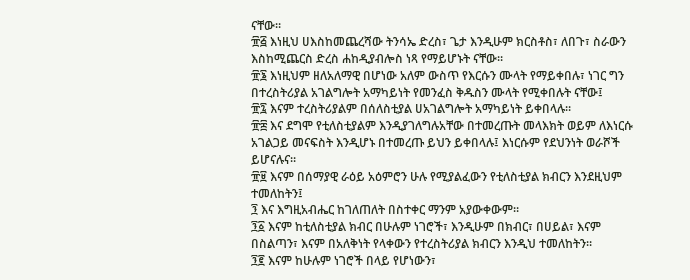ናቸው።
፹፭ እነዚህ ሀእስከመጨረሻው ትንሳኤ ድረስ፣ ጌታ እንዲሁም ክርስቶስ፣ ለበጉ፣ ስራውን እስከሚጨርስ ድረስ ሐከዲያብሎስ ነጻ የማይሆኑት ናቸው።
፹፮ እነዚህም ዘለአለማዊ በሆነው አለም ውስጥ የእርሱን ሙላት የማይቀበሉ፣ ነገር ግን በተረስትሪያል አገልግሎት አማካይነት የመንፈስ ቅዱስን ሙላት የሚቀበሉት ናቸው፤
፹፯ እናም ተረስትሪያልም በሰለስቲያል ሀአገልግሎት አማካይነት ይቀበላሉ።
፹፰ እና ደግሞ የቲለስቲያልም እንዲያገለግሉአቸው በተመረጡት መላእክት ወይም ለእነርሱ አገልጋይ መናፍስት እንዲሆኑ በተመረጡ ይህን ይቀበላሉ፤ እነርሱም የደህንነት ወራሾች ይሆናሉና።
፹፱ እናም በሰማያዊ ራዕይ አዕምሮን ሁሉ የሚያልፈውን የቲለስቲያል ክብርን እንደዚህም ተመለከትን፤
፺ እና እግዚአብሔር ከገለጠለት በስተቀር ማንም አያውቀውም።
፺፩ እናም ከቲለስቲያል ክብር በሁሉም ነገሮች፣ እንዲሁም በክብር፣ በሀይል፣ እናም በስልጣን፣ እናም በአለቅነት የላቀውን የተረስትሪያል ክብርን እንዲህ ተመለከትን።
፺፪ እናም ከሁሉም ነገሮች በላይ የሆነውን፣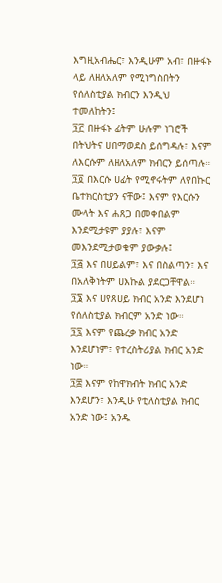እግዚአብሔር፣ እንዲሁም አብ፣ በዙፋኑ ላይ ለዘለአለም የሚነግስበትን የሰለስቲያል ክብርን እንዲህ ተመለከትን፤
፺፫ በዙፋኑ ፊትም ሁሉም ነገሮች በትህትና ሀበማወደስ ይሰግዳሉ፣ እናም ለእርሱም ለዘለአለም ክብርን ይሰጣሉ።
፺፬ በእርሱ ሀፊት የሚኖሩትም ለየበኩር ቤተክርስቲያን ናቸው፤ እናም የእርሱን ሙላት እና ሐጸጋ በመቀበልም እንደሚታዩም ያያሉ፣ እናም መእንደሚታወቁም ያውቃሉ፤
፺፭ እና በሀይልም፣ እና በስልጣን፣ እና በአለቅነትም ሀእኩል ያደርጋቸዋል።
፺፮ እና ሀየጸሀይ ክብር አንድ እንደሆነ የሰለስቲያል ክብርም አንድ ነው።
፺፯ እናም የጨረቃ ክብር አንድ እንደሆነም፣ የተረስትሪያል ክብር አንድ ነው።
፺፰ እናም የከዋክብት ክብር አንድ እንደሆን፣ እንዲሁ የቲለስቲያል ክብር አንድ ነው፤ አንዱ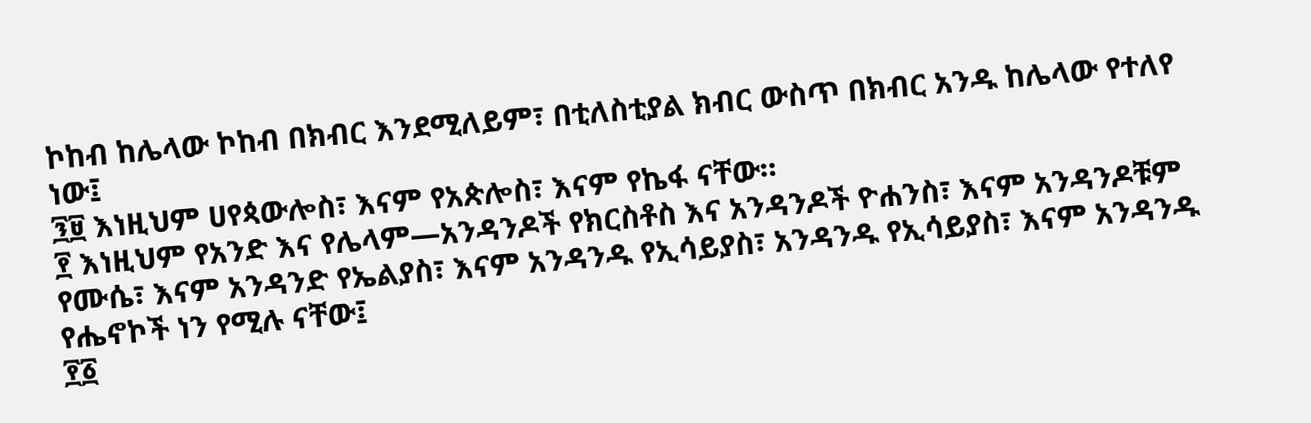ኮከብ ከሌላው ኮከብ በክብር እንደሚለይም፣ በቲለስቲያል ክብር ውስጥ በክብር አንዱ ከሌላው የተለየ ነው፤
፺፱ እነዚህም ሀየጳውሎስ፣ እናም የአጵሎስ፣ እናም የኬፋ ናቸው።
፻ እነዚህም የአንድ እና የሌላም—አንዳንዶች የክርስቶስ እና አንዳንዶች ዮሐንስ፣ እናም አንዳንዶቹም የሙሴ፣ እናም አንዳንድ የኤልያስ፣ እናም አንዳንዱ የኢሳይያስ፣ አንዳንዱ የኢሳይያስ፣ እናም አንዳንዱ የሔኖኮች ነን የሚሉ ናቸው፤
፻፩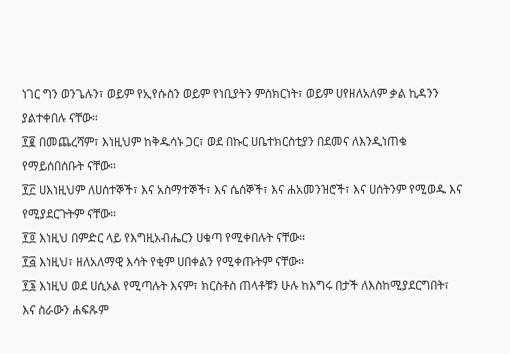ነገር ግን ወንጌሉን፣ ወይም የኢየሱስን ወይም የነቢያትን ምስክርነት፣ ወይም ሀየዘለአለም ቃል ኪዳንን ያልተቀበሉ ናቸው።
፻፪ በመጨረሻም፣ እነዚህም ከቅዱሳኑ ጋር፣ ወደ በኩር ሀቤተክርስቲያን በደመና ለእንዲነጠቁ የማይሰበሰቡት ናቸው።
፻፫ ሀእነዚህም ለሀሰተኞች፣ እና አስማተኞች፣ እና ሴሰኞች፣ እና ሐአመንዝሮች፣ እና ሀሰትንም የሚወዱ እና የሚያደርጉትም ናቸው።
፻፬ እነዚህ በምድር ላይ የእግዚአብሔርን ሀቁጣ የሚቀበሉት ናቸው።
፻፭ እነዚህ፣ ዘለአለማዊ እሳት የቂም ሀበቀልን የሚቀጡትም ናቸው።
፻፮ እነዚህ ወደ ሀሲኦል የሚጣሉት እናም፣ ክርስቶስ ጠላቶቹን ሁሉ ከእግሩ በታች ለእስከሚያደርግበት፣ እና ስራውን ሐፍጹም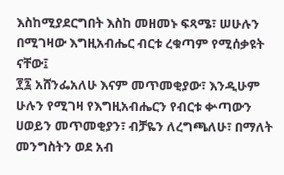እስከሚያደርግበት እስከ መዘመኑ ፍጻሜ፣ ሠሁሉን በሚገዛው እግዚአብሔር ብርቱ ረቁጣም የሚሰቃዩት ናቸው፤
፻፯ አሸንፌአለሁ እናም መጥመቂያው፣ እንዲሁም ሁሉን የሚገዛ የእግዚአብሔርን የብርቱ ቍጣውን ሀወይን መጥመቂያን፣ ብቻዬን ለረግጫለሁ፣ በማለት መንግስትን ወደ አብ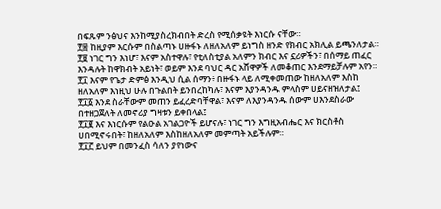በፍጹም ንፅህና እንከሚያስረክብበት ድረስ የሚሰቃዩት እነርሱ ናቸው።
፻፰ ከዚያም እርሱም በስልጣኑ ሀዙፋኑ ለዘለአለም ይነግስ ዘንድ የክብር አክሊል ይጫንለታል።
፻፱ ነገር ግን እነሆ፣ እናም አስተዋሉ፣ የቲለስቲያል አለምን ክብር እና ኗሪዎችን፣ በሰማይ ጠፈር እንዳሉት ከዋክብት አይነት፣ ወይም እንደ ባህር ዳር አሸዋዎች ለመቆጠር እንደማይቻሉም አየን።
፻፲ እናም የጌታ ድምፅ እንዲህ ሲል ሰማን፥ በዙፋኑ ላይ ለሚቀመጠው ከዘለአለም እስከ ዘለአለም እነዚህ ሁሉ በጉልበት ይንበረከካሉ፣ እናም እያንዳንዱ ምላስም ሀይናዘዝለታል፤
፻፲፩ እንደ ስራቸውም መጠን ይፈረድባቸዋል፣ እናም ለእያንዳንዱ ሰውም ሀእንደስራው በተዘጋጀለት ለመኖሪያ ግዛቱን ይቀበላል፤
፻፲፪ እና እነርሱም የልዑል አገልጋዮች ይሆናሉ፣ ነገር ግን እግዚአብሔር እና ክርስቶስ ሀበሚኖሩበት፣ ከዘለአለም እስከዘለአለም መምጣት አይችሉም።
፻፲፫ ይህም በመንፈስ ሳለን ያየነውና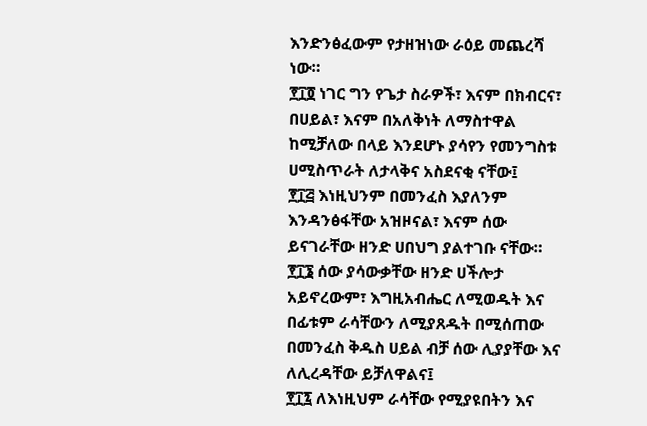እንድንፅፈውም የታዘዝነው ራዕይ መጨረሻ ነው።
፻፲፬ ነገር ግን የጌታ ስራዎች፣ እናም በክብርና፣ በሀይል፣ እናም በአለቅነት ለማስተዋል ከሚቻለው በላይ እንደሆኑ ያሳየን የመንግስቱ ሀሚስጥራት ለታላቅና አስደናቂ ናቸው፤
፻፲፭ እነዚህንም በመንፈስ እያለንም እንዳንፅፋቸው አዝዞናል፣ እናም ሰው ይናገራቸው ዘንድ ሀበህግ ያልተገቡ ናቸው።
፻፲፮ ሰው ያሳውቃቸው ዘንድ ሀችሎታ አይኖረውም፣ እግዚአብሔር ለሚወዱት እና በፊቱም ራሳቸውን ለሚያጸዱት በሚሰጠው በመንፈስ ቅዱስ ሀይል ብቻ ሰው ሊያያቸው እና ለሊረዳቸው ይቻለዋልና፤
፻፲፯ ለእነዚህም ራሳቸው የሚያዩበትን እና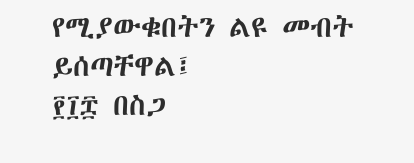የሚያውቁበትን ልዩ መብት ይሰጣቸዋል፤
፻፲፰ በስጋ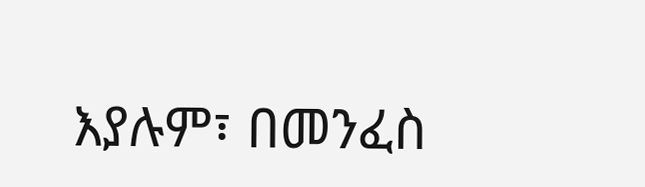እያሉም፣ በመንፈስ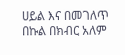ሀይል እና በመገለጥ በኩል በክብር አለም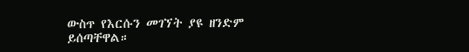ውስጥ የእርሱን መገኘት ያዩ ዘንድም ይሰጣቸዋል።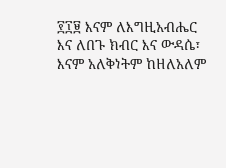፻፲፱ እናም ለእግዚአብሔር እና ለበጉ ክብር እና ውዳሴ፣ እናም አለቅነትም ከዘለአለም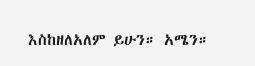እስከዘለአለም ይሁን። አሜን።